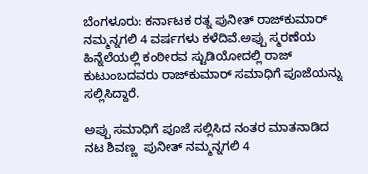ಬೆಂಗಳೂರು: ಕರ್ನಾಟಕ ರತ್ನ ಪುನೀತ್‌ ರಾಜ್‌ಕುಮಾರ್‌ ನಮ್ಮನ್ನಗಲಿ 4 ವರ್ಷಗಳು ಕಳೆದಿವೆ.ಅಪ್ಪು ಸ್ಮರಣೆಯ ಹಿನ್ನೆಲೆಯಲ್ಲಿ ಕಂಠೀರವ ಸ್ಟುಡಿಯೋದಲ್ಲಿ ರಾಜ್‌ ಕುಟುಂಬದವರು ರಾಜ್‌ಕುಮಾರ್‌ ಸಮಾಧಿಗೆ ಪೂಜೆಯನ್ನು ಸಲ್ಲಿಸಿದ್ದಾರೆ.

ಅಪ್ಪು ಸಮಾಧಿಗೆ ಪೂಜೆ ಸಲ್ಲಿಸಿದ ನಂತರ ಮಾತನಾಡಿದ ನಟ ಶಿವಣ್ಣ  ಪುನೀತ್‌ ನಮ್ಮನ್ನಗಲಿ 4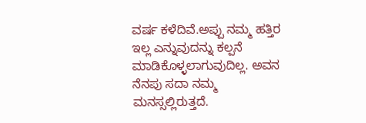ವರ್ಷ ಕಳೆದಿವೆ.ಅಪ್ಪು ನಮ್ಮ ಹತ್ತಿರ ಇಲ್ಲ ಎನ್ನುವುದನ್ನು ಕಲ್ಪನೆ ಮಾಡಿಕೊಳ್ಳಲಾಗುವುದಿಲ್ಲ. ಅವನ ನೆನಪು ಸದಾ ನಮ್ಮ ಮನಸ್ಸಲ್ಲಿರುತ್ತದೆ.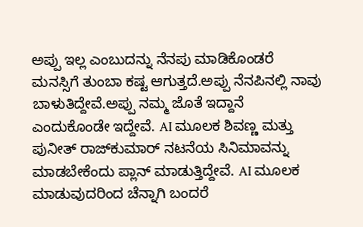ಅಪ್ಪು ಇಲ್ಲ ಎಂಬುದನ್ನು ನೆನಪು ಮಾಡಿಕೊಂಡರೆ ಮನಸ್ಸಿಗೆ ತುಂಬಾ ಕಷ್ಟ ಆಗುತ್ತದೆ.ಅಪ್ಪು ನೆನಪಿನಲ್ಲಿ ನಾವು ಬಾಳುತಿದ್ದೇವೆ.ಅಪ್ಪು ನಮ್ಮ ಜೊತೆ ಇದ್ದಾನೆ ಎಂದುಕೊಂಡೇ ಇದ್ದೇವೆ. AI ಮೂಲಕ ಶಿವಣ್ಣ ಮತ್ತು ಪುನೀತ್‌ ರಾಜ್‌ಕುಮಾರ್‌ ನಟನೆಯ ಸಿನಿಮಾವನ್ನು ಮಾಡಬೇಕೆಂದು ಪ್ಲಾನ್‌ ಮಾಡುತ್ತಿದ್ದೇವೆ. AI ಮೂಲಕ ಮಾಡುವುದರಿಂದ ಚೆನ್ನಾಗಿ ಬಂದರೆ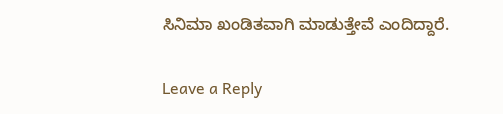ಸಿನಿಮಾ ಖಂಡಿತವಾಗಿ ಮಾಡುತ್ತೇವೆ ಎಂದಿದ್ದಾರೆ.

Leave a Reply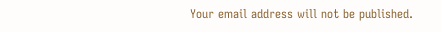Your email address will not be published.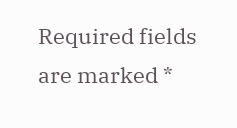Required fields are marked *